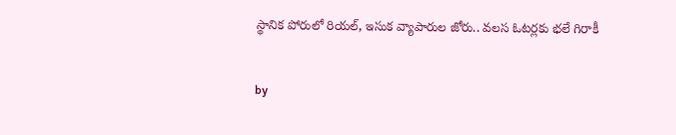స్థానిక పోరులో రియల్, ఇసుక వ్యాపారుల జోరు.. వలస ఓటర్లకు భలే గిరాకీ

by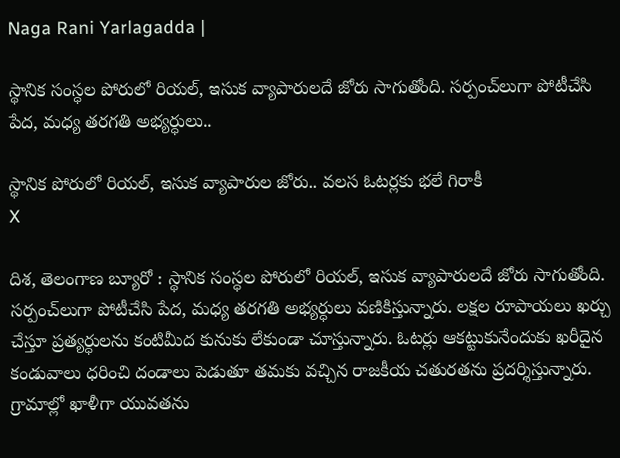Naga Rani Yarlagadda |

స్థానిక సంస్ధల పోరులో రియల్, ఇసుక వ్యాపారులదే జోరు సాగుతోంది. సర్పంచ్‌లుగా పోటీచేసి పేద, మధ్య తరగతి అభ్యర్ధులు..

స్థానిక పోరులో రియల్, ఇసుక వ్యాపారుల జోరు.. వలస ఓటర్లకు భలే గిరాకీ
X

దిశ, తెలంగాణ బ్యూరో : స్థానిక సంస్ధల పోరులో రియల్, ఇసుక వ్యాపారులదే జోరు సాగుతోంది. సర్పంచ్‌లుగా పోటీచేసి పేద, మధ్య తరగతి అభ్యర్ధులు వణికిస్తున్నారు. లక్షల రూపాయలు ఖర్చు చేస్తూ ప్రత్యర్ధులను కంటిమీద కునుకు లేకుండా చూస్తున్నారు. ఓటర్లు ఆకట్టుకునేందుకు ఖరీదైన కండువాలు ధరించి దండాలు పెడుతూ తమకు వచ్చిన రాజకీయ చతురతను ప్రదర్శిస్తున్నారు. గ్రామాల్లో ఖాళీగా యువతను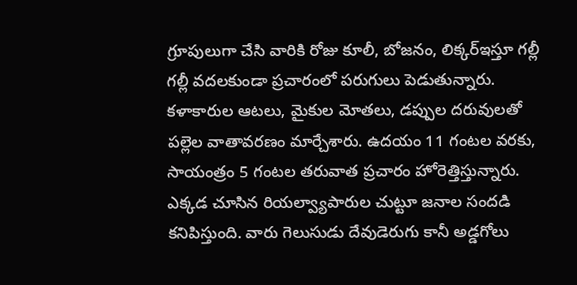గ్రూపులుగా చేసి వారికి రోజు కూలీ, బోజనం, లిక్కర్ఇస్తూ గల్లీ గల్లీ వదలకుండా ప్రచారంలో పరుగులు పెడుతున్నారు. కళాకారుల ఆటలు, మైకుల మోతలు, డప్పుల దరువులతో పల్లెల వాతావరణం మార్చేశారు. ఉదయం 11 గంటల వరకు, సాయంత్రం 5 గంటల తరువాత ప్రచారం హోరెత్తిస్తున్నారు. ఎక్కడ చూసిన రియల్వ్యాపారుల చుట్టూ జనాల సందడి కనిపిస్తుంది. వారు గెలుసుడు దేవుడెరుగు కానీ అడ్డగోలు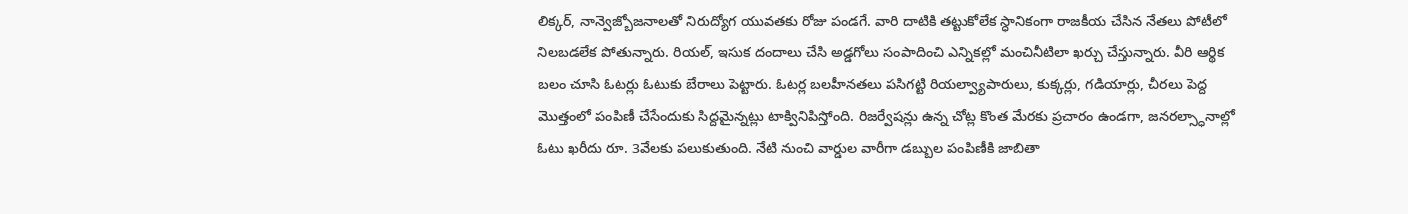లిక్కర్, నాన్వెజ్బోజనాలతో నిరుద్యోగ యువతకు రోజు పండగే. వారి దాటికి తట్టుకోలేక స్ధానికంగా రాజకీయ చేసిన నేతలు పోటీలో నిలబడలేక పోతున్నారు. రియల్, ఇసుక దందాలు చేసి అడ్డగోలు సంపాదించి ఎన్నికల్లో మంచినీటిలా ఖర్చు చేస్తున్నారు. వీరి ఆర్థిక బలం చూసి ఓటర్లు ఓటుకు బేరాలు పెట్టారు. ఓటర్ల బలహీనతలు పసిగట్టి రియల్వ్యాపారులు, కుక్కర్లు, గడియార్లు, చీరలు పెద్ద మొత్తంలో పంపిణీ చేసేందుకు సిద్దమైన్నట్లు టాక్వినిపిస్తోంది. రిజర్వేషన్లు ఉన్న చోట్ల కొంత మేరకు ప్రచారం ఉండగా, జనరల్స్ధానాల్లో ఓటు ఖరీదు రూ. 3వేలకు పలుకుతుంది. నేటి నుంచి వార్డుల వారీగా డబ్బుల పంపిణీకి జాబితా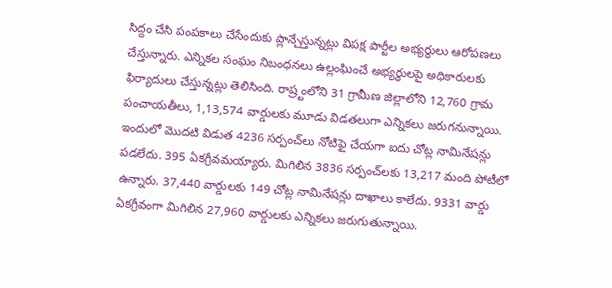సిద్దం చేసి పంపకాలు చేసేందుకు ప్లాన్చేస్తున్నట్లు విపక్ష పార్టీల అభ్యర్ధులు ఆరోపణలు చేస్తున్నారు. ఎన్నికల సంఘం నిబంధనలు ఉల్లంఘించే అభ్యర్ధులపై అధికారులకు ఫిర్యాదులు చేస్తున్నట్లు తెలిసింది. రాష్ర్టంలోని 31 గ్రామీణ జిల్లాలోని 12,760 గ్రామ పంచాయతీలు, 1,13,574 వార్డులకు మూడు విడతలుగా ఎన్నికలు జరుగనున్నాయి. ఇందులో మొదటి విడుత 4236 సర్పంచ్‌లు నోటిఫై చేయగా ఐదు చోట్ల నామినేషన్లు పడలేదు. 395 ఏకగ్రీవమయ్యారు. మిగిలిన 3836 సర్పంచ్‌లకు 13,217 మంది పోటీలో ఉన్నారు. 37,440 వార్డులకు 149 చోట్ల నామినేషన్లు దాఖాలు కాలేదు. 9331 వార్డు ఏకగ్రీవంగా మిగిలిన 27,960 వార్డులకు ఎన్నికలు జరుగుతున్నాయి.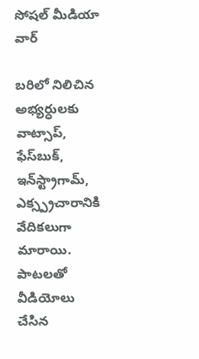సోషల్ మీడియా వార్

బరిలో నిలిచిన అభ్యర్ధులకు వాట్సాప్, ఫేస్‌బుక్, ఇన్‌స్ట్రాగామ్, ఎక్స్ప్రచారానికి వేదికలుగా మారాయి. పాటలతో వీడియోలు చేసిన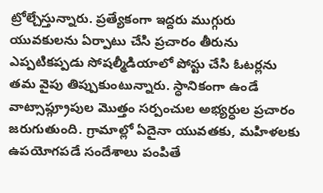ట్రోల్చేస్తున్నారు. ప్రత్యేకంగా ఇద్దరు ముగ్గురు యువకులను ఏర్పాటు చేసి ప్రచారం తీరును ఎప్పటికప్పడు సోషల్మీడియాలో పోస్టు చేసి ఓటర్లను తమ వైపు తిప్పుకుంటున్నారు. స్ధానికంగా ఉండే వాట్సాప్గ్రూపుల మొత్తం సర్పంచుల అభ్యర్ధుల ప్రచారం జరుగుతుంది. గ్రామాల్లో ఏదైనా యువతకు, మహిళలకు ఉపయోగపడే సందేశాలు పంపితే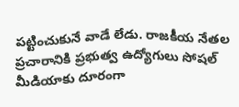పట్టించుకునే వాడే లేడు. రాజకీయ నేతల ప్రచారానికి ప్రభుత్వ ఉద్యోగులు సోషల్ మీడియాకు దూరంగా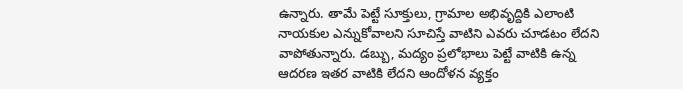ఉన్నారు. తామే పెట్టే సూక్తులు, గ్రామాల అభివృద్దికి ఎలాంటి నాయకుల ఎన్నుకోవాలని సూచిస్తే వాటిని ఎవరు చూడటం లేదని వాపోతున్నారు. డబ్బు, మద్యం ప్రలోభాలు పెట్టే వాటికి ఉన్న ఆదరణ ఇతర వాటికి లేదని ఆందోళన వ్యక్తం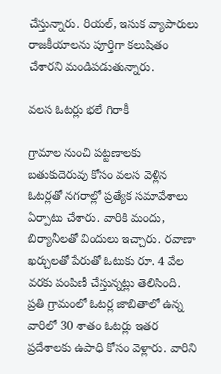చేస్తున్నారు. రియల్, ఇసుక వ్యాపారులు రాజకీయాలను పూర్తిగా కలుషితం చేశారని మండిపడుతున్నారు.

వలస ఓటర్లు భలే గిరాకీ

గ్రామాల నుంచి పట్టణాలకు బతుకుదెరువు కోసం వలస వెళ్లిన ఓటర్లతో నగరాల్లో ప్రత్యేక సమావేశాలు ఏర్పాటు చేశారు. వారికి మందు, బిర్యానీలతో విందులు ఇచ్చారు. రవాణా ఖర్చులతో పేరుతో ఓటుకు రూ. 4 వేల వరకు పంపిణీ చేస్తున్నట్లు తెలిసింది. ప్రతి గ్రామంలో ఓటర్ల జాబితాలో ఉన్న వారిలో 30 శాతం ఓటర్లు ఇతర ప్రదేశాలకు ఉపాధి కోసం వెళ్లారు. వారిని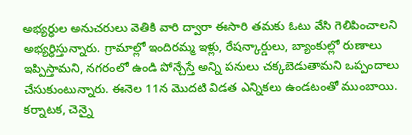అభ్యర్ధుల అనుచరులు వెతికి వారి ద్వారా ఈసారి తమకు ఓటు వేసి గెలిపించాలని అభ్యర్ధిస్తున్నారు. గ్రామాల్లో ఇందిరమ్మ ఇళ్లు, రేషన్కార్డులు, బ్యాంకుల్లో రుణాలు ఇప్పిస్తామని, నగరంలో ఉండి పోన్చేస్తే అన్ని పనులు చక్కబెడుతామని ఒప్పందాలు చేసుకుంటున్నారు. ఈనెల 11న మొదటి విడత ఎన్నికలు ఉండటంతో ముంబాయి. కర్నాటక, చెన్నై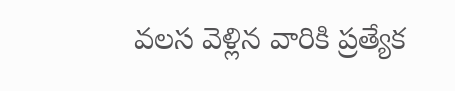వలస వెళ్లిన వారికి ప్రత్యేక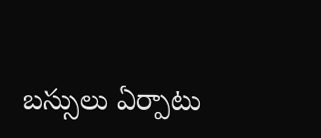బస్సులు ఏర్పాటు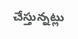చేస్తున్నట్లు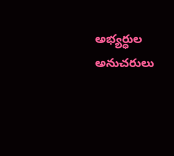అభ్యర్ధుల అనుచరులు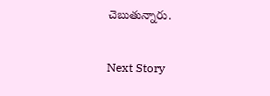చెబుతున్నారు.

Next Story